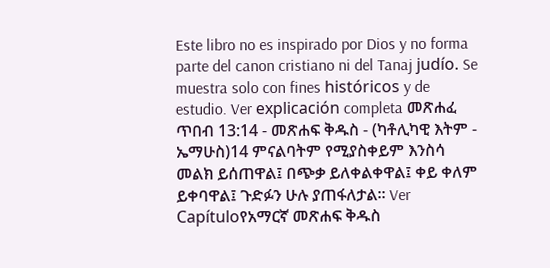Este libro no es inspirado por Dios y no forma parte del canon cristiano ni del Tanaj judío. Se muestra solo con fines históricos y de estudio. Ver explicación completa መጽሐፈ ጥበብ 13:14 - መጽሐፍ ቅዱስ - (ካቶሊካዊ እትም - ኤማሁስ)14 ምናልባትም የሚያስቀይም እንስሳ መልክ ይሰጠዋል፤ በጭቃ ይለቀልቀዋል፤ ቀይ ቀለም ይቀባዋል፤ ጉድፉን ሁሉ ያጠፋለታል። Ver Capítuloየአማርኛ መጽሐፍ ቅዱስ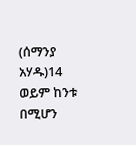(ሰማንያ አሃዱ)14 ወይም ከንቱ በሚሆን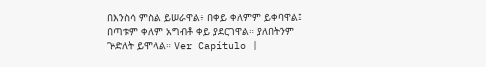በእንስሳ ምስል ይሠራዋል፥ በቀይ ቀለምም ይቀባዋል፤ በጣቱም ቀለም አግብቶ ቀይ ያደርገዋል። ያለበትንም ጕድለት ይሞላል። Ver Capítulo |